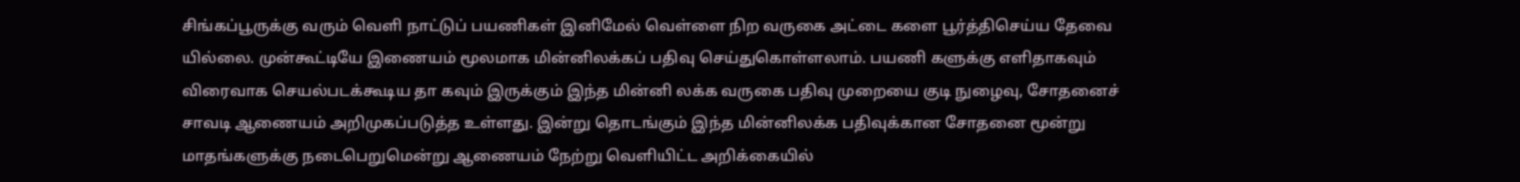சிங்கப்பூருக்கு வரும் வெளி நாட்டுப் பயணிகள் இனிமேல் வெள்ளை நிற வருகை அட்டை களை பூர்த்திசெய்ய தேவை யில்லை. முன்கூட்டியே இணையம் மூலமாக மின்னிலக்கப் பதிவு செய்துகொள்ளலாம். பயணி களுக்கு எளிதாகவும் விரைவாக செயல்படக்கூடிய தா கவும் இருக்கும் இந்த மின்னி லக்க வருகை பதிவு முறையை குடி நுழைவு, சோதனைச் சாவடி ஆணையம் அறிமுகப்படுத்த உள்ளது. இன்று தொடங்கும் இந்த மின்னிலக்க பதிவுக்கான சோதனை மூன்று மாதங்களுக்கு நடைபெறுமென்று ஆணையம் நேற்று வெளியிட்ட அறிக்கையில்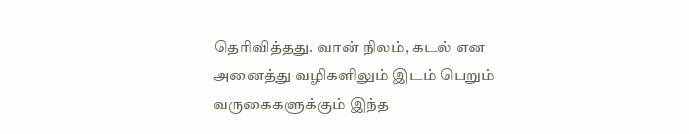தெரிவித்தது. வான் நிலம், கடல் என அனைத்து வழிகளிலும் இடம் பெறும் வருகைகளுக்கும் இந்த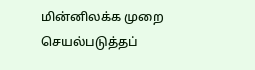மின்னிலக்க முறை செயல்படுத்தப்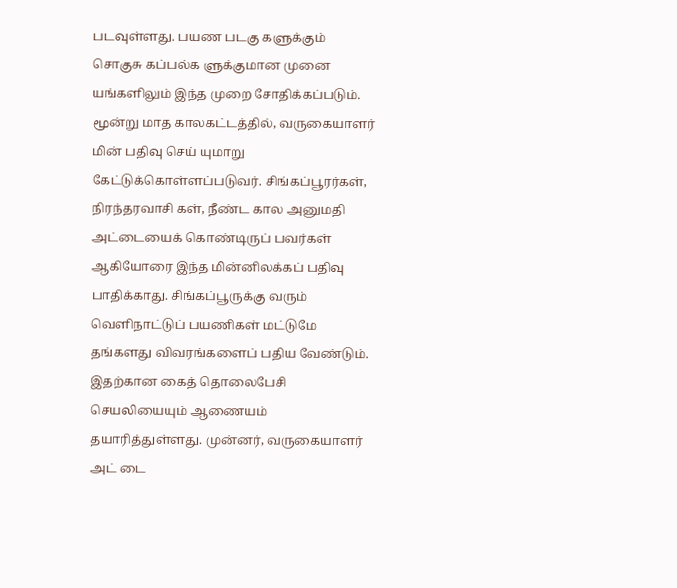படவுள்ளது. பயண படகு களுக்கும் சொகுசு கப்பல்க ளுக்குமான முனை யங்களிலும் இந்த முறை சோதிக்கப்படும்.
மூன்று மாத காலகட்டத்தில், வருகையாளர் மின் பதிவு செய் யுமாறு கேட்டுக்கொள்ளப்படுவர். சிங்கப்பூரர்கள், நிரந்தரவாசி கள், நீண்ட கால அனுமதி அட்டையைக் கொண்டிருப் பவர்கள் ஆகியோரை இந்த மின்னிலக்கப் பதிவு பாதிக்காது. சிங்கப்பூருக்கு வரும் வெளிநாட்டுப் பயணிகள் மட்டுமே தங்களது விவரங்களைப் பதிய வேண்டும். இதற்கான கைத் தொலைபேசி செயலியையும் ஆணையம் தயாரித்துள்ளது. முன்னர், வருகையாளர் அட் டை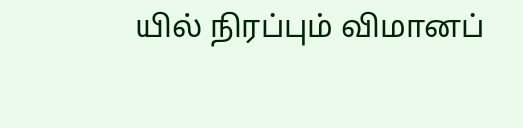யில் நிரப்பும் விமானப்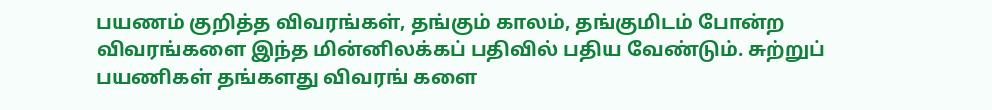பயணம் குறித்த விவரங்கள், தங்கும் காலம், தங்குமிடம் போன்ற விவரங்களை இந்த மின்னிலக்கப் பதிவில் பதிய வேண்டும். சுற்றுப் பயணிகள் தங்களது விவரங் களை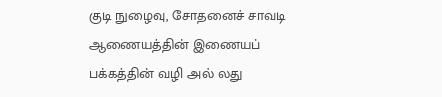குடி நுழைவு, சோதனைச் சாவடி ஆணையத்தின் இணையப் பக்கத்தின் வழி அல் லது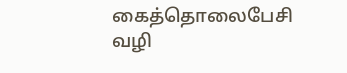கைத்தொலைபேசி வழி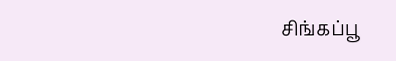சிங்கப்பூ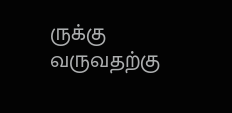ருக்கு வருவதற்கு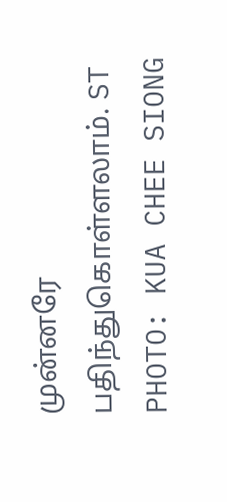முன்னரே பதிந்துகொள்ளலாம். ST PHOTO: KUA CHEE SIONG